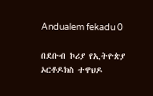Andualem fekadu 0

በደቡብ ኮሪያ የኢትዮጵያ ኦርቶዶክስ ተዋህዶ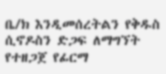ቤ/ክ እንዲመሰረትልን የቅዱስ ሲኖዶስን ድጋፍ ለማግኘት የተዘጋጀ የፊርማ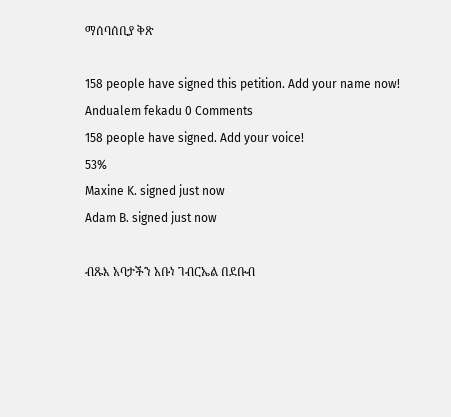ማሰባሰቢያ ቅጽ

158 people have signed this petition. Add your name now!
Andualem fekadu 0 Comments
158 people have signed. Add your voice!
53%
Maxine K. signed just now
Adam B. signed just now

ብጹእ አባታችን አቡነ ገብርኤል በደቡብ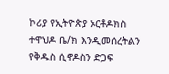ኮሪያ የኢትዮጵያ ኦርቶዶክስ ተዋህዶ ቤ/ክ እንዲመሰረትልን የቅዱስ ሲኖዶስን ድጋፍ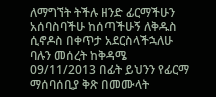ለማግኘት ትችሉ ዘንድ ፊርማችሁን አሰባስባችሁ ከሰጣችሁኝ ለቅዱስ ሲኖዶስ በቀጥታ አደርስላችኋለሁ ባሉን መሰረት ከቅዳሜ 09/11/2013 በፊት ይህንን የፊርማ ማሰባሰቢያ ቅጽ በመሙላት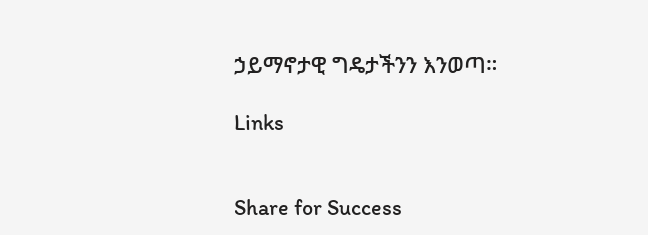ኃይማኖታዊ ግዴታችንን እንወጣ።

Links


Share for Success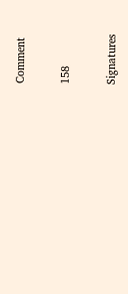Comment

158

Signatures